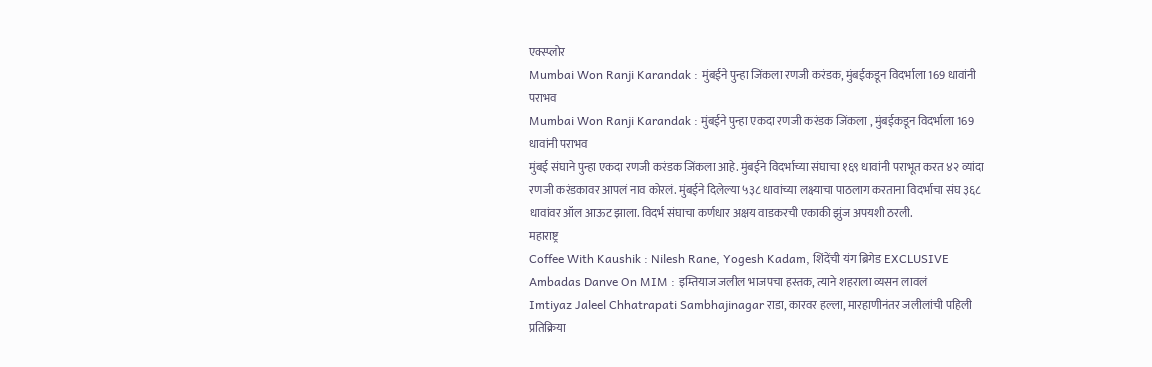एक्स्प्लोर
Mumbai Won Ranji Karandak : मुंबईने पुन्हा जिंकला रणजी करंडक, मुंबईकडून विदर्भाला 169 धावांनी पराभव
Mumbai Won Ranji Karandak : मुंबईने पुन्हा एकदा रणजी करंडक जिंकला , मुंबईकडून विदर्भाला 169 धावांनी पराभव
मुंबई संघाने पुन्हा एकदा रणजी करंडक जिंकला आहे. मुंबईने विदर्भाच्या संघाचा १६९ धावांनी पराभूत करत ४२ व्यांदा रणजी करंडकावर आपलं नाव कोरलं. मुंबईने दिलेल्या ५३८ धावांच्या लक्ष्याचा पाठलाग करताना विदर्भाचा संघ ३६८ धावांवर ऑल आऊट झाला. विदर्भ संघाचा कर्णधार अक्षय वाडकरची एकाकी झुंज अपयशी ठरली.
महाराष्ट्र
Coffee With Kaushik : Nilesh Rane, Yogesh Kadam, शिंदेंची यंग ब्रिगेड EXCLUSIVE
Ambadas Danve On MIM : इम्तियाज जलील भाजपचा हस्तक, त्याने शहराला व्यसन लावलं
Imtiyaz Jaleel Chhatrapati Sambhajinagar राडा, कारवर हल्ला, मारहाणीनंतर जलीलांची पहिली प्रतिक्रिया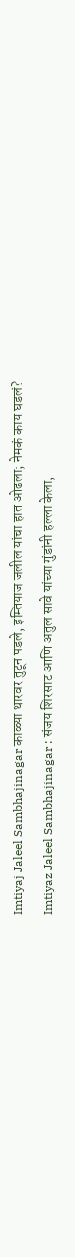Imtiyaj Jaleel Sambhajinagar काळ्या थारवर तुटून पडले, इम्तियाज जलील यांचा हात ओढला; नेमकं काय घडलं?
Imtiyaz Jaleel Sambhajinagar : संजय शिरसाट आणि अतुल सावे यांच्या गुंडांनी हल्ला केला,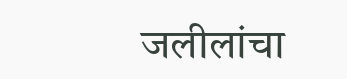जलीलांचा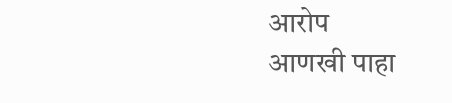आरोप
आणखी पाहा